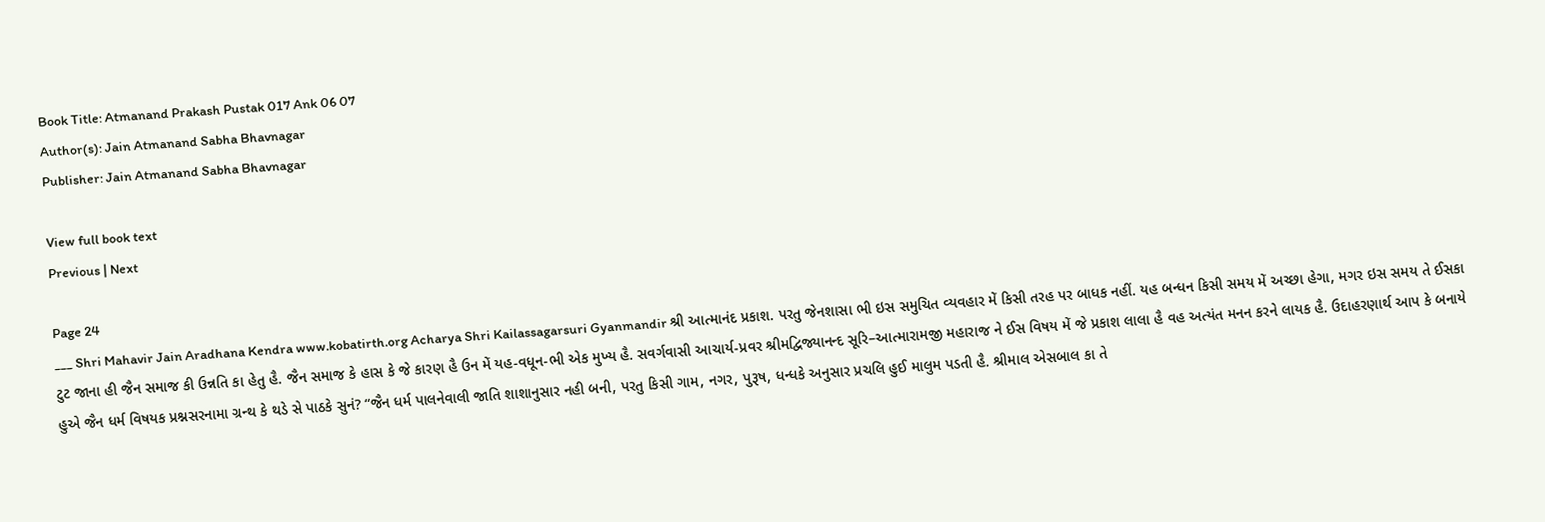Book Title: Atmanand Prakash Pustak 017 Ank 06 07
Author(s): Jain Atmanand Sabha Bhavnagar
Publisher: Jain Atmanand Sabha Bhavnagar

View full book text
Previous | Next

Page 24
___ Shri Mahavir Jain Aradhana Kendra www.kobatirth.org Acharya Shri Kailassagarsuri Gyanmandir શ્રી આત્માનંદ પ્રકાશ. પરતુ જેનશાસા ભી ઇસ સમુચિત વ્યવહાર મેં કિસી તરહ પર બાધક નહીં. યહ બન્ધન કિસી સમય મેં અચ્છા હેગા, મગર ઇસ સમય તે ઈસકા ટુટ જાના હી જૈન સમાજ કી ઉન્નતિ કા હેતુ હૈ. જૈન સમાજ કે હાસ કે જે કારણ હૈ ઉન મેં યહ-વધૂન-ભી એક મુખ્ય હૈ. સવર્ગવાસી આચાર્ય-પ્રવર શ્રીમદ્વિજ્યાનન્દ સૂરિ–આત્મારામજી મહારાજ ને ઈસ વિષય મેં જે પ્રકાશ લાલા હૈ વહ અત્યંત મનન કરને લાયક હૈ. ઉદાહરણાર્થ આપ કે બનાયે હુએ જૈન ધર્મ વિષયક પ્રશ્નસરનામા ગ્રન્થ કે થડે સે પાઠકે સુનં? “જૈન ધર્મ પાલનેવાલી જાતિ શાશાનુસાર નહી બની, પરતુ કિસી ગામ, નગર, પુરૂષ, ધન્ધકે અનુસાર પ્રચલિ હુઈ માલુમ પડતી હૈ. શ્રીમાલ એસબાલ કા તે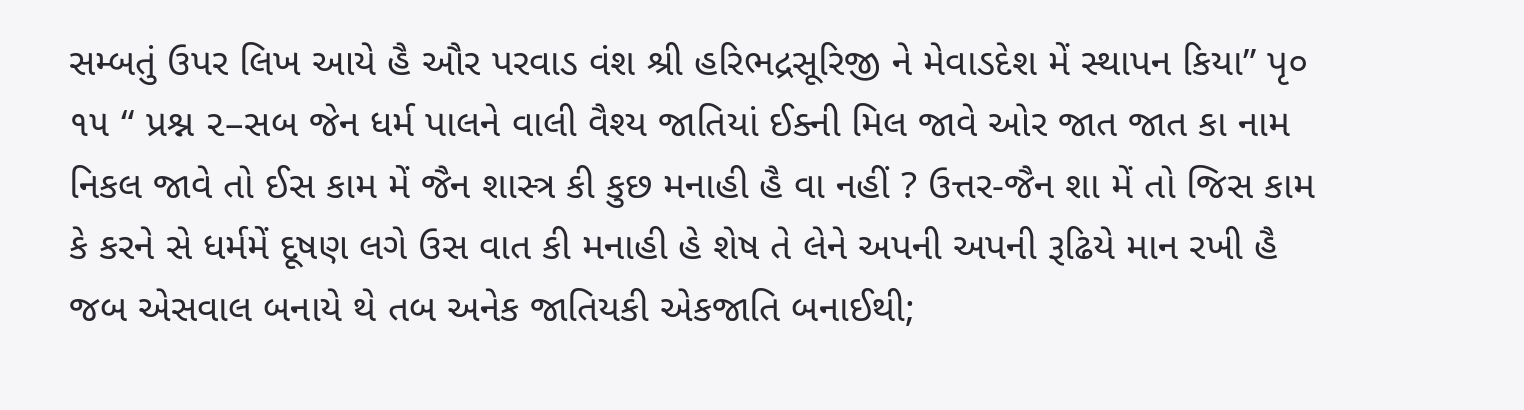સમ્બતું ઉપર લિખ આયે હૈ ઔર પરવાડ વંશ શ્રી હરિભદ્રસૂરિજી ને મેવાડદેશ મેં સ્થાપન કિયા” પૃ૦ ૧૫ “ પ્રશ્ન ૨–સબ જેન ધર્મ પાલને વાલી વૈશ્ય જાતિયાં ઈક્ની મિલ જાવે ઓર જાત જાત કા નામ નિકલ જાવે તો ઈસ કામ મેં જૈન શાસ્ત્ર કી કુછ મનાહી હૈ વા નહીં ? ઉત્તર-જૈન શા મેં તો જિસ કામ કે કરને સે ધર્મમેં દૂષણ લગે ઉસ વાત કી મનાહી હે શેષ તે લેને અપની અપની રૂઢિયે માન રખી હૈ જબ એસવાલ બનાયે થે તબ અનેક જાતિયકી એકજાતિ બનાઈથી;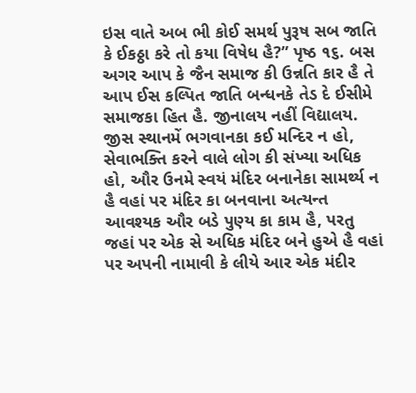ઇસ વાતે અબ ભી કોઈ સમર્થ પુરૂષ સબ જાતિ કે ઈકઠ્ઠા કરે તો કયા વિષેધ હૈ?” પૃષ્ઠ ૧૬. બસ અગર આપ કે જૈન સમાજ કી ઉન્નતિ કાર હૈ તે આપ ઈસ કલ્પિત જાતિ બન્ધનકે તેડ દે ઈસીમે સમાજકા હિત હૈ. જીનાલય નહીં વિદ્યાલય. જીસ સ્થાનમેં ભગવાનકા કઈ મન્દિર ન હો, સેવાભક્તિ કરને વાલે લોગ કી સંખ્યા અધિક હો, ઔર ઉનમે સ્વયં મંદિર બનાનેકા સામર્થ્ય ન હૈ વહાં પર મંદિર કા બનવાના અત્યન્ત આવશ્યક ઔર બડે પુણ્ય કા કામ હૈ, પરતુ જહાં પર એક સે અધિક મંદિર બને હુએ હૈ વહાં પર અપની નામાવી કે લીયે આર એક મંદીર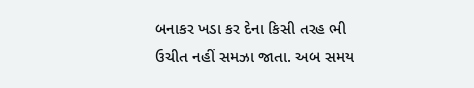બનાકર ખડા કર દેના કિસી તરહ ભી ઉચીત નહીં સમઝા જાતા. અબ સમય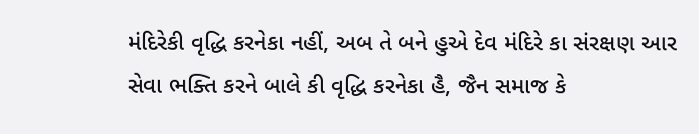મંદિરેકી વૃદ્ધિ કરનેકા નહીં, અબ તે બને હુએ દેવ મંદિરે કા સંરક્ષણ આર સેવા ભક્તિ કરને બાલે કી વૃદ્ધિ કરનેકા હૈ, જૈન સમાજ કે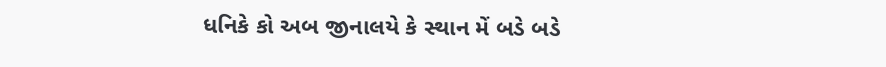ધનિકે કો અબ જીનાલયે કે સ્થાન મેં બડે બડે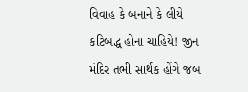વિવાહ કે બનાને કે લીયે કટિબદ્ધ હોના ચાહિયે! જીન મંદિર તભી સાર્થક હોંગે જબ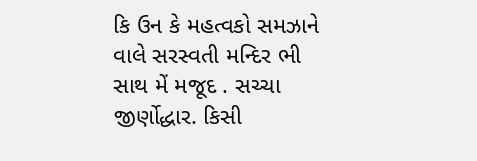કિ ઉન કે મહત્વકો સમઝાને વાલે સરસ્વતી મન્દિર ભી સાથ મેં મજૂદ . સચ્ચા જીર્ણોદ્ધાર. કિસી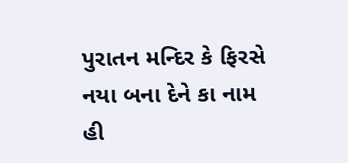પુરાતન મન્દિર કે ફિરસે નયા બના દેને કા નામ હી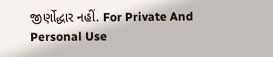જીર્ણોદ્ધાર નહીં. For Private And Personal Use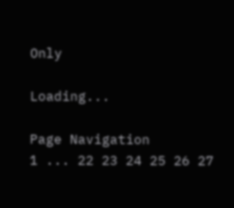Only

Loading...

Page Navigation
1 ... 22 23 24 25 26 27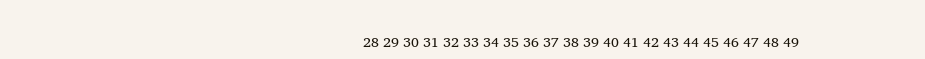28 29 30 31 32 33 34 35 36 37 38 39 40 41 42 43 44 45 46 47 48 49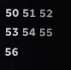50 51 52 53 54 55 56